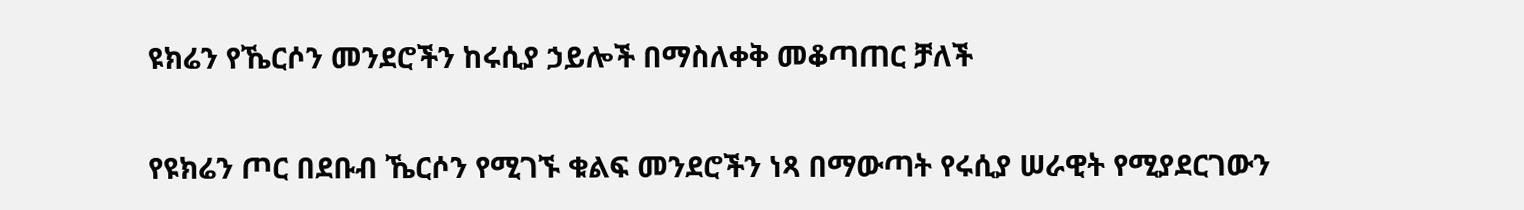ዩክሬን የኼርሶን መንደሮችን ከሩሲያ ኃይሎች በማስለቀቅ መቆጣጠር ቻለች

የዩክሬን ጦር በደቡብ ኼርሶን የሚገኙ ቁልፍ መንደሮችን ነጻ በማውጣት የሩሲያ ሠራዊት የሚያደርገውን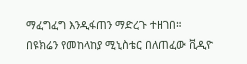ማፈግፈግ እንዲፋጠን ማድረጉ ተዘገበ።
በዩክሬን የመከላከያ ሚኒስቴር በለጠፈው ቪዲዮ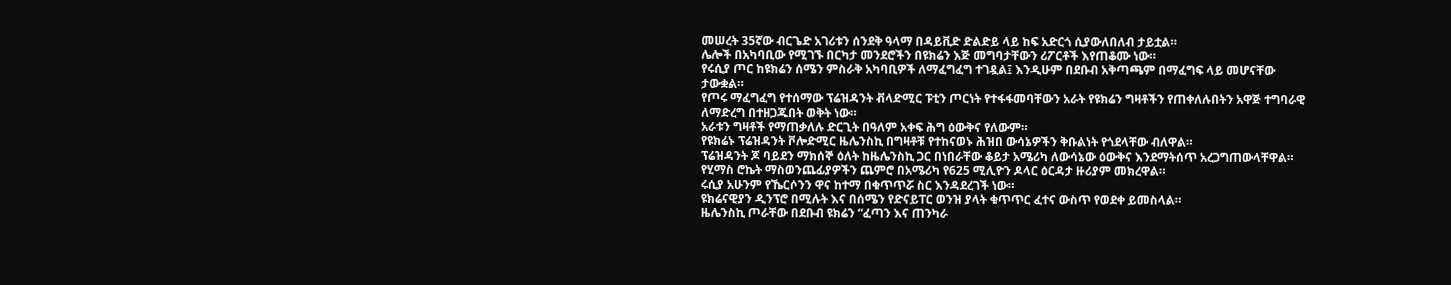መሠረት 35ኛው ብርጌድ አገሪቱን ሰንደቅ ዓላማ በዳይቪድ ድልድይ ላይ ከፍ አድርጎ ሲያውለበለብ ታይቷል።
ሌሎች በአካባቢው የሚገኙ በርካታ መንደሮችን በዩክሬን እጅ መግባታቸውን ሪፖርቶች እየጠቆሙ ነው።
የሩሲያ ጦር ከዩክሬን ሰሜን ምስራቅ አካባቢዎች ለማፈግፈግ ተገዷል፤ እንዲሁም በደቡብ አቅጣጫም በማፈግፍ ላይ መሆናቸው ታውቋል።
የጦሩ ማፈግፈግ የተሰማው ፕሬዝዳንት ቭላድሚር ፑቲን ጦርነት የተፋፋመባቸውን አራት የዩክሬን ግዛቶችን የጠቀለሉበትን አዋጅ ተግባራዊ ለማድረግ በተዘጋጁበት ወቅት ነው።
አራቱን ግዛቶች የማጠቃለሉ ድርጊት በዓለም አቀፍ ሕግ ዕውቅና የለውም።
የዩክሬኑ ፕሬዝዳንት ቮሎድሚር ዜሌንስኪ በግዛቶቹ የተከናወኑ ሕዝበ ውሳኔዎችን ቅቡልነት የጎደላቸው ብለዋል።
ፕሬዝዳንት ጆ ባይደን ማክሰኞ ዕለት ከዜሌንስኪ ጋር በነበራቸው ቆይታ አሜሪካ ለውሳኔው ዕውቅና እንደማትሰጥ አረጋግጠውላቸዋል።
የሂማስ ሮኬት ማስወንጨፊያዎችን ጨምሮ በአሜሪካ የ625 ሚሊዮን ዶላር ዕርዳታ ዙሪያም መክረዋል።
ሩሲያ አሁንም የኼርሶንን ዋና ከተማ በቁጥጥሯ ስር እንዳደረገች ነው።
ዩክሬናዊያን ዲንፕሮ በሚሉት እና በሰሜን የድናይፐር ወንዝ ያላት ቁጥጥር ፈተና ውስጥ የወደቀ ይመስላል።
ዜሌንስኪ ጦራቸው በደቡብ ዩክሬን “ፈጣን እና ጠንካራ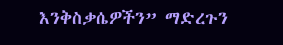እንቅስቃሴዎችን” ማድረጉን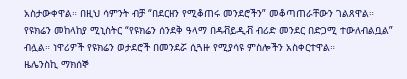አስታውቀዋል። በዚህ ሳምንት ብቻ “በደርዘን የሚቆጠሩ መንደሮችን” መቆጣጠራቸውን ገልጸዋል።
የዩክሬን መከላከያ ሚኒስትር “የዩክሬን ሰንደቅ ዓላማ በዳቭይዲቭ ብሪድ መንደር በድጋሚ ተውለብልቧል” ብሏል። ነዋሪዎች የዩክሬን ወታደሮች በመንደሯ ሲጓዙ የሚያሳዩ ምስሎችን አስቀርተዋል።
ዜሌንስኪ ማክሰኞ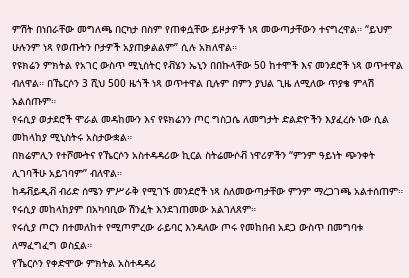ምሽት በነበራቸው መግለጫ በርካታ በስም የጠቀሷቸው ይዞታዎች ነጻ መውጣታቸውን ተናግረዋል። “ይህም ሁሉንም ነጻ የወጡትን ቦታዎች አያጠቃልልም” ሲሉ አክለዋል።
የዩክሬን ምክትል የአገር ውስጥ ሚኒስትር የቭሄን ኤኒን በበኩላቸው 50 ከተሞች እና መንደሮች ነጻ ወጥተዋል ብለዋል። በኼርሶን 3 ሺህ 500 ዜጎች ነጻ ወጥተዋል ቢሉም በምን ያህል ጊዜ ለሚለው ጥያቄ ምላሽ አልሰጡም።
የሩሲያ ወታደሮች ሞራል መዳከሙን እና የዩክሬንን ጦር ግስጋሴ ለመግታት ድልድዮችን እያፈረሱ ነው ሲል መከላከያ ሚኒስትሩ አስታውቋል።
በክሬምሊን የተሾሙትና የኼርሶን አስተዳዳሪው ኪርል ስትሬሙሶቭ ነዋሪዎችን “ምንም ዓይነት ጭንቀት ሊገባችሁ አይገባም” ብለዋል።
ከዳቭይዲቭ ብሪድ ሰሜን ምሥራቅ የሚገኙ መንደሮች ነጻ ስለመውጣታቸው ምንም ማረጋገጫ አልተሰጠም። የሩሲያ መከላከያም በአካባቢው ሽንፈት እንደገጠመው አልገለጸም።
የሩሲያ ጦርን በተመለከተ የሚጦምረው ራይባር እንዳለው ጦሩ የመከበብ አደጋ ውስጥ በመግባቱ ለማፈግፈግ ወስኗል።
የኼርሶን የቀድሞው ምክትል አስተዳዳሪ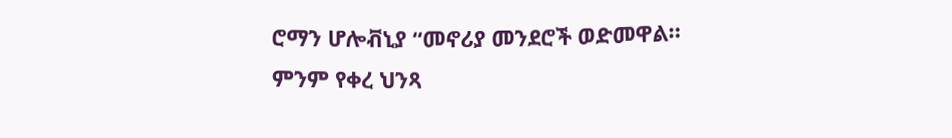ሮማን ሆሎቭኒያ “መኖሪያ መንደሮች ወድመዋል። ምንም የቀረ ህንጻ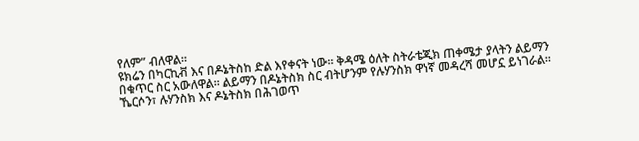የለም” ብለዋል።
ዩክሬን በካርኪቭ እና በዶኔትስከ ድል እየቀናት ነው። ቅዳሜ ዕለት ስትራቴጂክ ጠቀሜታ ያላትን ልይማን በቁጥር ስር አውለዋል። ልይማን በዶኔትስክ ስር ብትሆንም የሉሃንስክ ዋነኛ መዳረሻ መሆኗ ይነገራል።
ኼርሶን፣ ሉሃንስክ እና ዶኔትስክ በሕገወጥ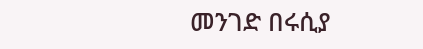መንገድ በሩሲያ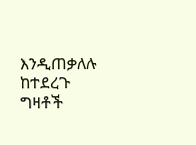እንዲጠቃለሉ ከተደረጉ ግዛቶች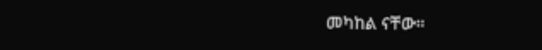መካከል ናቸው።